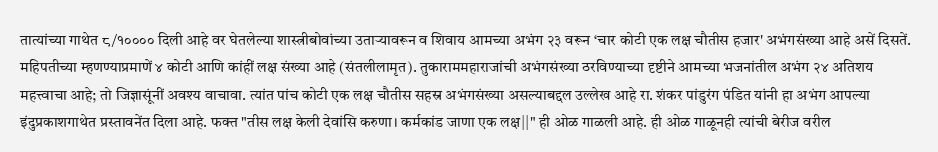तात्यांच्या गाथेत ८/१०००० दिली आहे वर घेतलेल्या शास्त्रीबोवांच्या उताऱ्यावरून व शिवाय आमच्या अभंग २३ वरून ‘चार कोटी एक लक्ष चौतीस हजार' अभंगसंख्या आहे असें दिसतें. महिपतीच्या म्हणण्याप्रमाणें ४ कोटी आणि कांहीं लक्ष संख्या आहे (संतलीलामृत). तुकाराममहाराजांची अभंगसंख्या ठरविण्याच्या दृष्टीने आमच्या भजनांतील अभंग २४ अतिशय महत्त्वाचा आहे; तो जिज्ञासूंनीं अवश्य वाचावा. त्यांत पांच कोटी एक लक्ष चौतीस सहस्र अभंगसंख्या असल्याबद्दल उल्लेख आहे रा. शंकर पांडुरंग पंडित यांनी हा अभंग आपल्या इंदुप्रकाशगाथेत प्रस्तावनेंत दिला आहे. फक्त "तीस लक्ष केली देवांसि करुणा। कर्मकांड जाणा एक लक्ष||" ही ओळ गाळली आहे. ही ओळ गाळूनही त्यांची बेरीज वरील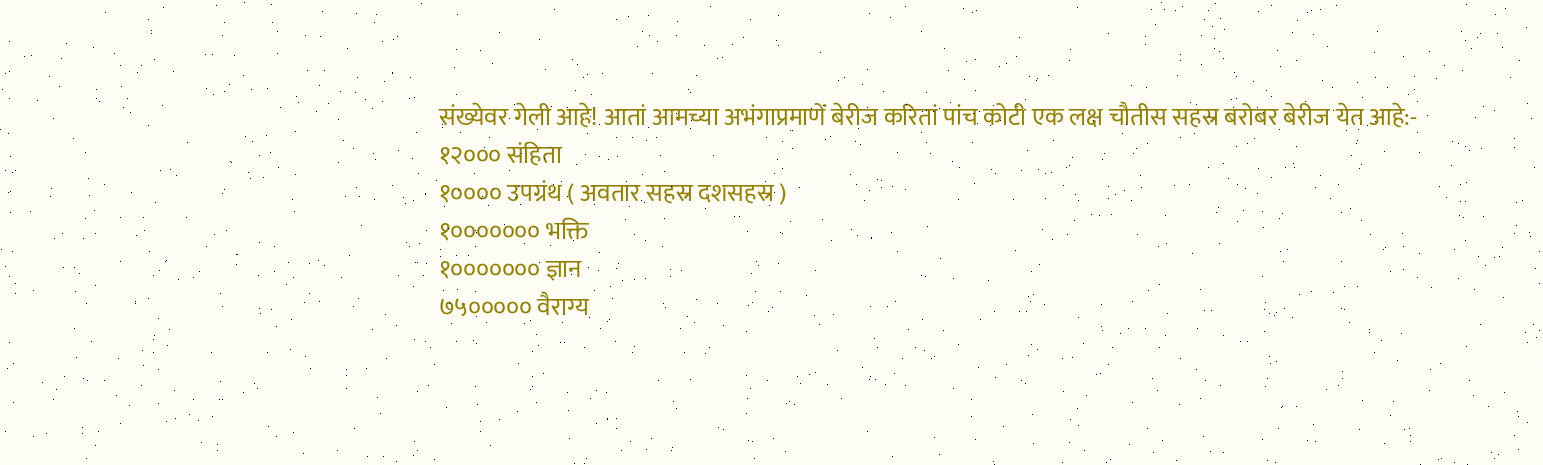संख्येवर गेली आहे! आतां आमच्या अभंगाप्रमाणें बेरीज करितां पांच कोटी एक लक्ष चौतीस सहस्र बरोबर बेरीज येत आहे:-
१२००० संहिता
१०००० उपग्रंथ ( अवतार सहस्र दशसहस्र )
१००००००० भक्ति
१००००००० ज्ञान
७५००००० वैराग्य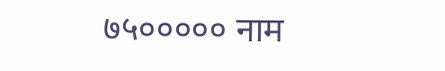७५००००० नाम